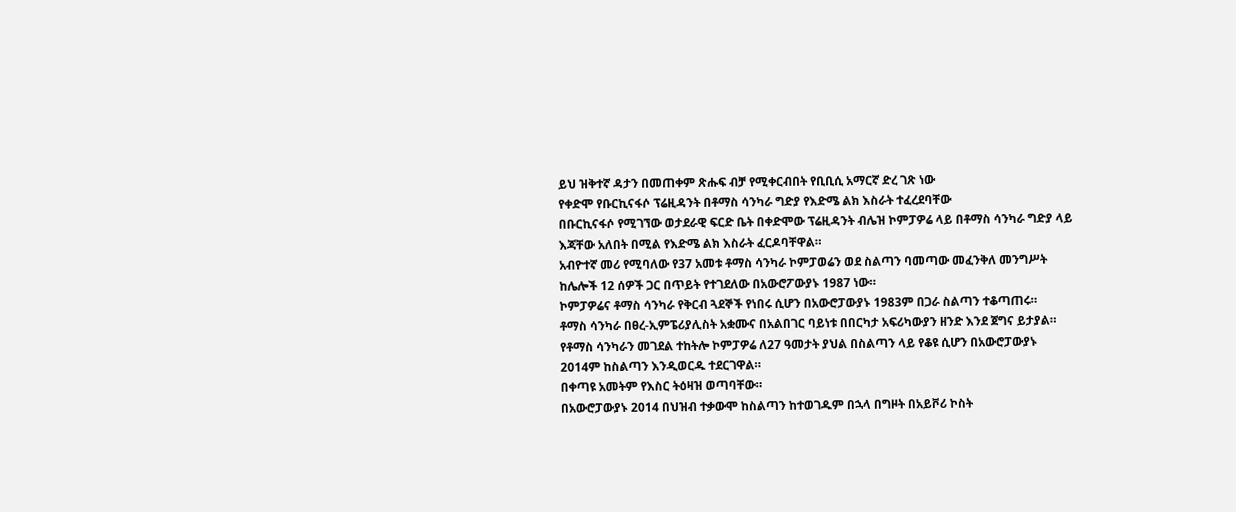ይህ ዝቅተኛ ዳታን በመጠቀም ጽሑፍ ብቻ የሚቀርብበት የቢቢሲ አማርኛ ድረ ገጽ ነው
የቀድሞ የቡርኪናፋሶ ፕሬዚዳንት በቶማስ ሳንካራ ግድያ የእድሜ ልክ እስራት ተፈረደባቸው
በቡርኪናፋሶ የሚገኘው ወታደራዊ ፍርድ ቤት በቀድሞው ፕሬዚዳንት ብሌዝ ኮምፓዎሬ ላይ በቶማስ ሳንካራ ግድያ ላይ እጃቸው አለበት በሚል የእድሜ ልክ እስራት ፈርዶባቸዋል።
አብዮተኛ መሪ የሚባለው የ37 አመቱ ቶማስ ሳንካራ ኮምፓወሬን ወደ ስልጣን ባመጣው መፈንቅለ መንግሥት ከሌሎች 12 ሰዎች ጋር በጥይት የተገደለው በአውሮፖውያኑ 1987 ነው።
ኮምፓዎሬና ቶማስ ሳንካራ የቅርብ ጓደኞች የነበሩ ሲሆን በአውሮፓውያኑ 1983ም በጋራ ስልጣን ተቆጣጠሩ።
ቶማስ ሳንካራ በፀረ-ኢምፔሪያሊስት አቋሙና በአልበገር ባይነቱ በበርካታ አፍሪካውያን ዘንድ እንደ ጀግና ይታያል።
የቶማስ ሳንካራን መገደል ተከትሎ ኮምፓዎሬ ለ27 ዓመታት ያህል በስልጣን ላይ የቆዩ ሲሆን በአውሮፓውያኑ 2014ም ከስልጣን እንዲወርዱ ተደርገዋል።
በቀጣዩ አመትም የእስር ትዕዛዝ ወጣባቸው።
በአውሮፓውያኑ 2014 በህዝብ ተቃውሞ ከስልጣን ከተወገዱም በኋላ በግዞት በአይቮሪ ኮስት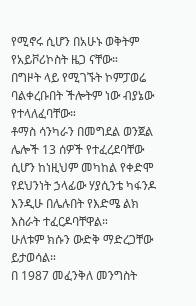የሚኖሩ ሲሆን በአሁኑ ወቅትም የአይቮሪኮስት ዜጋ ናቸው።
በግዞት ላይ የሚገኙት ኮምፓወሬ ባልቀረቡበት ችሎትም ነው ብያኔው የተላለፈባቸው።
ቶማስ ሳንካራን በመግደል ወንጀል ሌሎች 13 ሰዎች የተፈረደባቸው ሲሆን ከነዚህም መካከል የቀድሞ የደህንነት ኃላፊው ሃያሲንቴ ካፋንዶ እንዲሁ በሌሉበት የእድሜ ልክ እስራት ተፈርዶባቸዋል።
ሁለቱም ክሱን ውድቅ ማድረጋቸው ይታወሳል።
በ 1987 መፈንቅለ መንግስት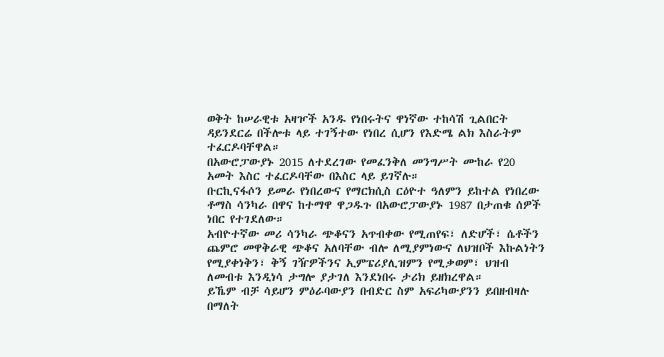ወቅት ከሠራዊቱ አዛዦች አንዱ የነበሩትና ዋነኛው ተከሳሽ ጊልበርት ዳይንደርሬ በችሎቱ ላይ ተገኝተው የነበረ ሲሆን የእድሜ ልክ እስራትም ተፈርዶባቸዋል።
በአውሮፓውያኑ 2015 ለተደረገው የመፈንቅለ መንግሥት ሙከራ የ20 አመት እስር ተፈርዶባቸው በእስር ላይ ይገኛሉ።
ቡርኪናፋሶን ይመራ የነበረውና የማርክሲስ ርዕዮተ ዓለምን ይከተል የነበረው ቶማስ ሳንካራ በዋና ከተማዋ ዋጋዱጉ በአውሮፓውያኑ 1987 በታጠቁ ሰዎች ነበር የተገደለው።
አብዮተኛው መሪ ሳንካራ ጭቆናን አጥብቀው የሚጠየፍ፣ ለድሆች፣ ሴቶችን ጨምሮ መዋቅራዊ ጭቆና አለባቸው ብሎ ለሚያምነውና ለህዝቦች እኩልነትን የሚያቀነቅን፣ ቅኝ ገዥዎችንና ኢምፔሪያሊዝምን የሚቃወም፣ ህዝብ ለመብቱ እንዲነሳ ታግሎ ያታገለ እንደነበሩ ታሪክ ይዘክረዋል።
ይኼም ብቻ ሳይሆን ምዕራባውያን በብድር ስም አፍሪካውያንን ይበዘብዛሉ በማለት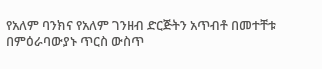የአለም ባንክና የአለም ገንዘብ ድርጅትን አጥብቶ በመተቸቱ በምዕራባውያኑ ጥርስ ውስጥ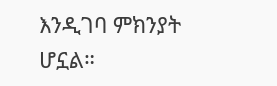እንዲገባ ምክንያት ሆኗል።